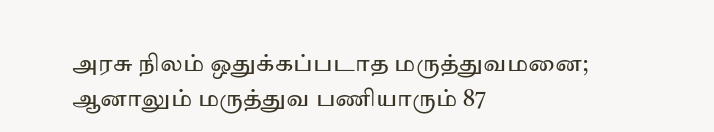அரசு நிலம் ஒதுக்கப்படாத மருத்துவமனை; ஆனாலும் மருத்துவ பணியாரும் 87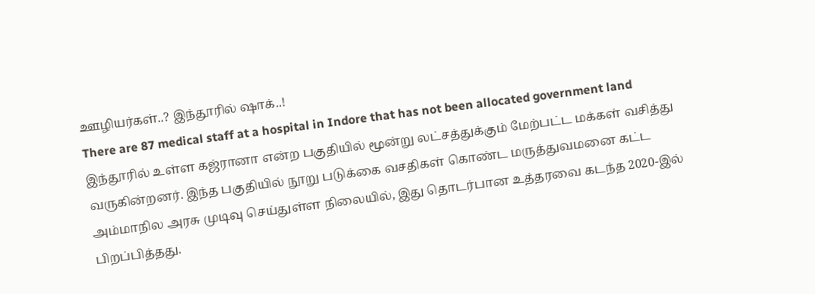ஊழியர்கள்..? இந்தூரில் ஷாக்..!
There are 87 medical staff at a hospital in Indore that has not been allocated government land
இந்தூரில் உள்ள கஜ்ரானா என்ற பகுதியில் மூன்று லட்சத்துக்கும் மேற்பட்ட மக்கள் வசித்து வருகின்றனர். இந்த பகுதியில் நூறு படுக்கை வசதிகள் கொண்ட மருத்துவமனை கட்ட அம்மாநில அரசு முடிவு செய்துள்ள நிலையில், இது தொடர்பான உத்தரவை கடந்த 2020-இல் பிறப்பித்தது.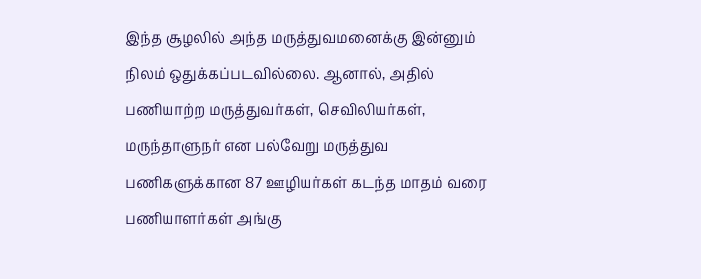இந்த சூழலில் அந்த மருத்துவமனைக்கு இன்னும் நிலம் ஒதுக்கப்படவில்லை. ஆனால், அதில் பணியாற்ற மருத்துவர்கள், செவிலியர்கள், மருந்தாளுநர் என பல்வேறு மருத்துவ பணிகளுக்கான 87 ஊழியர்கள் கடந்த மாதம் வரை பணியாளர்கள் அங்கு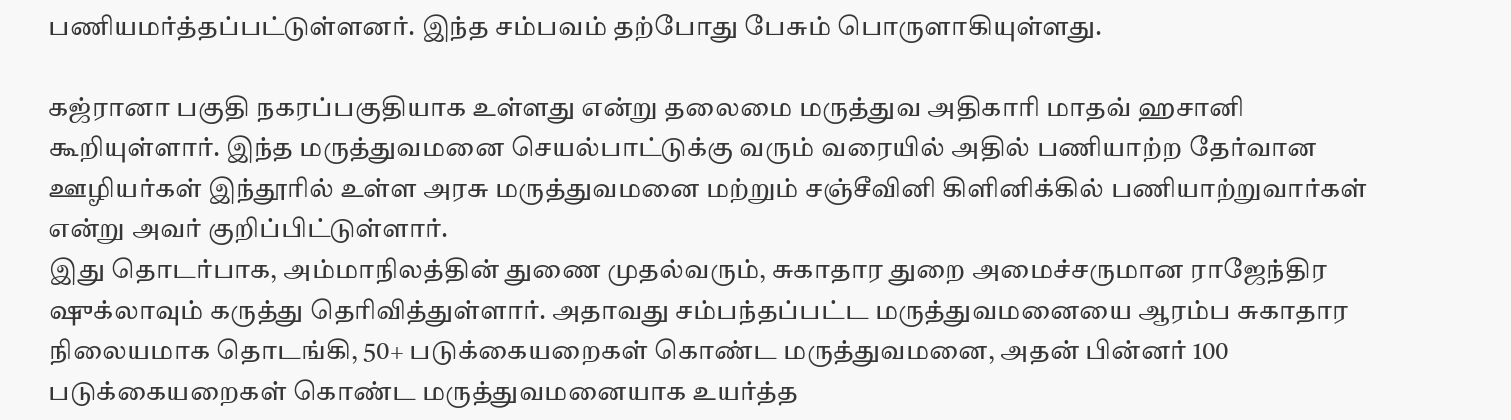பணியமர்த்தப்பட்டுள்ளனர். இந்த சம்பவம் தற்போது பேசும் பொருளாகியுள்ளது.

கஜ்ரானா பகுதி நகரப்பகுதியாக உள்ளது என்று தலைமை மருத்துவ அதிகாரி மாதவ் ஹசானி கூறியுள்ளார். இந்த மருத்துவமனை செயல்பாட்டுக்கு வரும் வரையில் அதில் பணியாற்ற தேர்வான ஊழியர்கள் இந்தூரில் உள்ள அரசு மருத்துவமனை மற்றும் சஞ்சீவினி கிளினிக்கில் பணியாற்றுவார்கள் என்று அவர் குறிப்பிட்டுள்ளார்.
இது தொடர்பாக, அம்மாநிலத்தின் துணை முதல்வரும், சுகாதார துறை அமைச்சருமான ராஜேந்திர ஷுக்லாவும் கருத்து தெரிவித்துள்ளார். அதாவது சம்பந்தப்பட்ட மருத்துவமனையை ஆரம்ப சுகாதார நிலையமாக தொடங்கி, 50+ படுக்கையறைகள் கொண்ட மருத்துவமனை, அதன் பின்னர் 100 படுக்கையறைகள் கொண்ட மருத்துவமனையாக உயர்த்த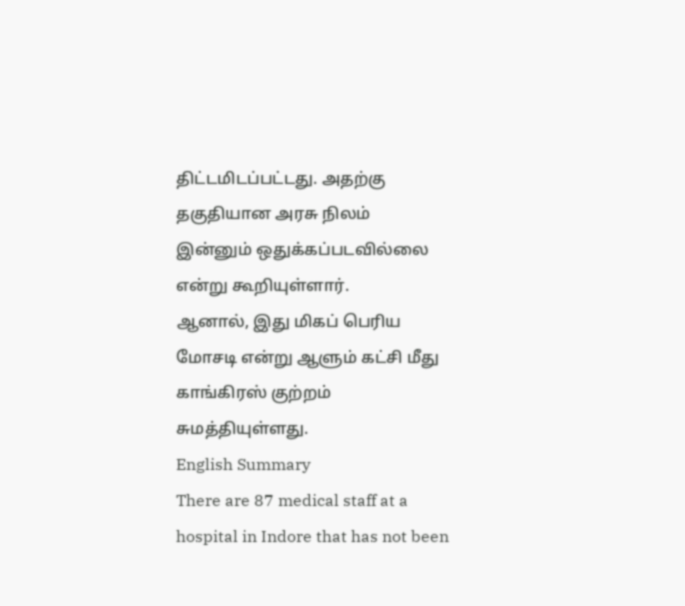திட்டமிடப்பட்டது. அதற்கு தகுதியான அரசு நிலம் இன்னும் ஒதுக்கப்படவில்லை என்று கூறியுள்ளார்.
ஆனால், இது மிகப் பெரிய மோசடி என்று ஆளும் கட்சி மீது காங்கிரஸ் குற்றம் சுமத்தியுள்ளது.
English Summary
There are 87 medical staff at a hospital in Indore that has not been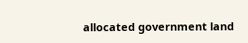allocated government land